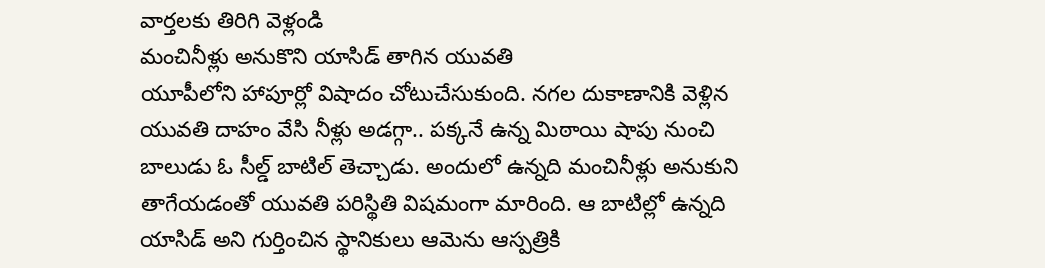వార్తలకు తిరిగి వెళ్లండి
మంచినీళ్లు అనుకొని యాసిడ్ తాగిన యువతి
యూపీలోని హాపూర్లో విషాదం చోటుచేసుకుంది. నగల దుకాణానికి వెళ్లిన యువతి దాహం వేసి నీళ్లు అడగ్గా.. పక్కనే ఉన్న మిఠాయి షాపు నుంచి బాలుడు ఓ సీల్డ్ బాటిల్ తెచ్చాడు. అందులో ఉన్నది మంచినీళ్లు అనుకుని తాగేయడంతో యువతి పరిస్థితి విషమంగా మారింది. ఆ బాటిల్లో ఉన్నది యాసిడ్ అని గుర్తించిన స్థానికులు ఆమెను ఆస్పత్రికి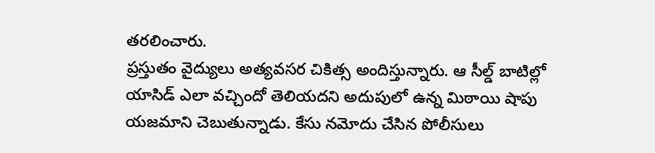తరలించారు.
ప్రస్తుతం వైద్యులు అత్యవసర చికిత్స అందిస్తున్నారు. ఆ సీల్డ్ బాటిల్లో యాసిడ్ ఎలా వచ్చిందో తెలియదని అదుపులో ఉన్న మిఠాయి షాపు యజమాని చెబుతున్నాడు. కేసు నమోదు చేసిన పోలీసులు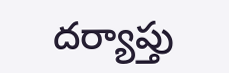దర్యాప్తు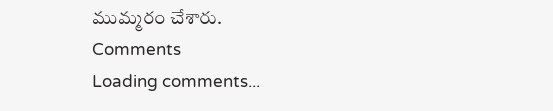ముమ్మరం చేశారు.
Comments
Loading comments...